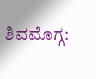ಶಿವಮೊಗ್ಗ: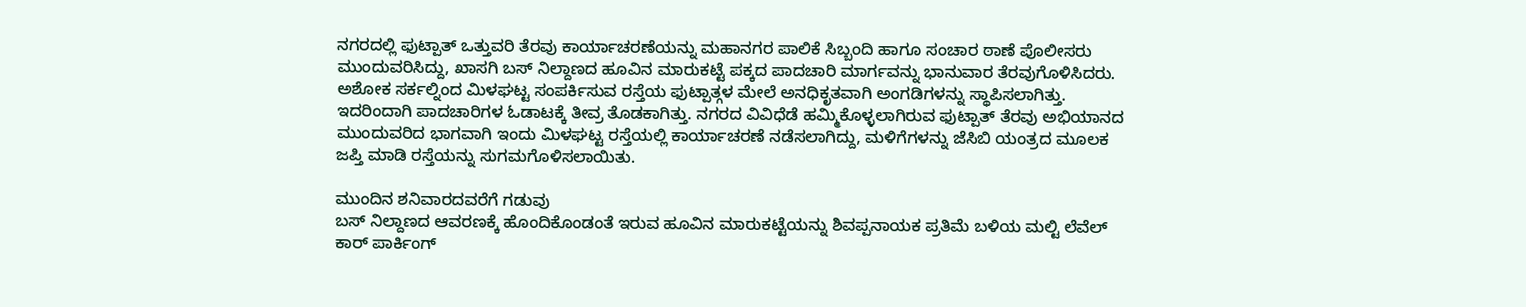ನಗರದಲ್ಲಿ ಫುಟ್ಪಾತ್ ಒತ್ತುವರಿ ತೆರವು ಕಾರ್ಯಾಚರಣೆಯನ್ನು ಮಹಾನಗರ ಪಾಲಿಕೆ ಸಿಬ್ಬಂದಿ ಹಾಗೂ ಸಂಚಾರ ಠಾಣೆ ಪೊಲೀಸರು ಮುಂದುವರಿಸಿದ್ದು, ಖಾಸಗಿ ಬಸ್ ನಿಲ್ದಾಣದ ಹೂವಿನ ಮಾರುಕಟ್ಟೆ ಪಕ್ಕದ ಪಾದಚಾರಿ ಮಾರ್ಗವನ್ನು ಭಾನುವಾರ ತೆರವುಗೊಳಿಸಿದರು.
ಅಶೋಕ ಸರ್ಕಲ್ನಿಂದ ಮಿಳಘಟ್ಟ ಸಂಪರ್ಕಿಸುವ ರಸ್ತೆಯ ಫುಟ್ಪಾತ್ಗಳ ಮೇಲೆ ಅನಧಿಕೃತವಾಗಿ ಅಂಗಡಿಗಳನ್ನು ಸ್ಥಾಪಿಸಲಾಗಿತ್ತು. ಇದರಿಂದಾಗಿ ಪಾದಚಾರಿಗಳ ಓಡಾಟಕ್ಕೆ ತೀವ್ರ ತೊಡಕಾಗಿತ್ತು. ನಗರದ ವಿವಿಧೆಡೆ ಹಮ್ಮಿಕೊಳ್ಳಲಾಗಿರುವ ಫುಟ್ಪಾತ್ ತೆರವು ಅಭಿಯಾನದ ಮುಂದುವರಿದ ಭಾಗವಾಗಿ ಇಂದು ಮಿಳಘಟ್ಟ ರಸ್ತೆಯಲ್ಲಿ ಕಾರ್ಯಾಚರಣೆ ನಡೆಸಲಾಗಿದ್ದು, ಮಳಿಗೆಗಳನ್ನು ಜೆಸಿಬಿ ಯಂತ್ರದ ಮೂಲಕ ಜಪ್ತಿ ಮಾಡಿ ರಸ್ತೆಯನ್ನು ಸುಗಮಗೊಳಿಸಲಾಯಿತು.

ಮುಂದಿನ ಶನಿವಾರದವರೆಗೆ ಗಡುವು
ಬಸ್ ನಿಲ್ದಾಣದ ಆವರಣಕ್ಕೆ ಹೊಂದಿಕೊಂಡಂತೆ ಇರುವ ಹೂವಿನ ಮಾರುಕಟ್ಟೆಯನ್ನು ಶಿವಪ್ಪನಾಯಕ ಪ್ರತಿಮೆ ಬಳಿಯ ಮಲ್ಟಿ ಲೆವೆಲ್ ಕಾರ್ ಪಾರ್ಕಿಂಗ್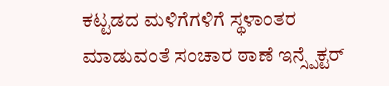ಕಟ್ಟಡದ ಮಳಿಗೆಗಳಿಗೆ ಸ್ಥಳಾಂತರ ಮಾಡುವಂತೆ ಸಂಚಾರ ಠಾಣೆ ಇನ್ಸ್ಪೆಕ್ಟರ್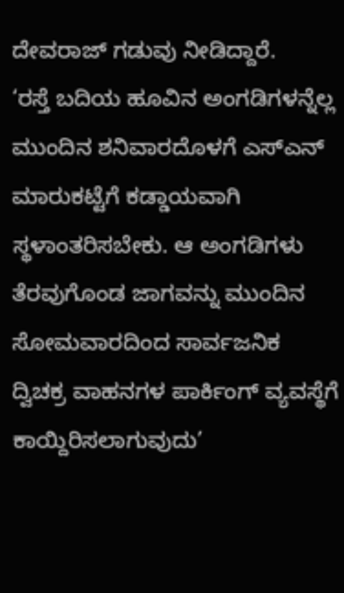ದೇವರಾಜ್ ಗಡುವು ನೀಡಿದ್ದಾರೆ.
‘ರಸ್ತೆ ಬದಿಯ ಹೂವಿನ ಅಂಗಡಿಗಳನ್ನೆಲ್ಲ ಮುಂದಿನ ಶನಿವಾರದೊಳಗೆ ಎಸ್ಎನ್ ಮಾರುಕಟ್ಟೆಗೆ ಕಡ್ಡಾಯವಾಗಿ ಸ್ಥಳಾಂತರಿಸಬೇಕು. ಆ ಅಂಗಡಿಗಳು ತೆರವುಗೊಂಡ ಜಾಗವನ್ನು ಮುಂದಿನ ಸೋಮವಾರದಿಂದ ಸಾರ್ವಜನಿಕ ದ್ವಿಚಕ್ರ ವಾಹನಗಳ ಪಾರ್ಕಿಂಗ್ ವ್ಯವಸ್ಥೆಗೆ ಕಾಯ್ದಿರಿಸಲಾಗುವುದು’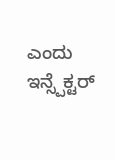ಎಂದು ಇನ್ಸ್ಪೆಕ್ಟರ್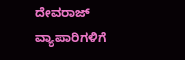ದೇವರಾಜ್ ವ್ಯಾಪಾರಿಗಳಿಗೆ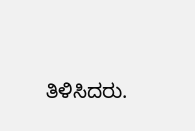ತಿಳಿಸಿದರು.